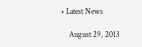• Latest News

    August 29, 2013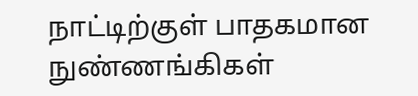நாட்டிற்குள் பாதகமான நுண்ணங்கிகள்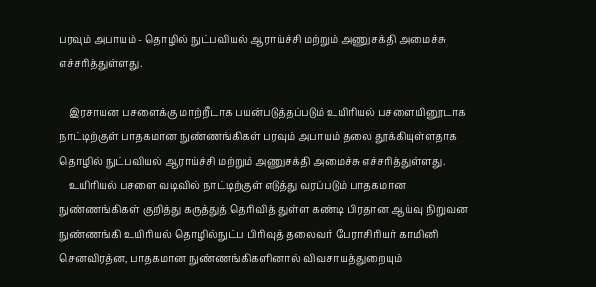பரவும் அபாயம் - தொழில் நுட்பவியல் ஆராய்ச்சி மற்றும் அணுசக்தி அமைச்சு எச்சரித்துள்ளது.

    இரசாயன பசளைக்கு மாற்றீடாக பயன்படுத்தப்படும் உயிரியல் பசளையினூடாக நாட்டிற்குள் பாதகமான நுண்ணங்கிகள் பரவும் அபாயம் தலை தூக்கியுள்ளதாக தொழில் நுட்பவியல் ஆராய்ச்சி மற்றும் அணுசக்தி அமைச்சு எச்சரித்துள்ளது.
    உயிரியல் பசளை வடிவில் நாட்டிற்குள் எடுத்து வரப்படும் பாதகமான நுண்ணங்கிகள் குறித்து கருத்துத் தெரிவித் துள்ள கண்டி பிரதான ஆய்வு நிறுவன நுண்ணங்கி உயிரியல் தொழில்நுட்ப பிரிவுத் தலைவர் பேராசிரியர் காமினி செனவிரத்ன, பாதகமான நுண்ணங்கிகளினால் விவசாயத்துறையும்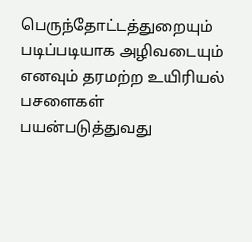பெருந்தோட்டத்துறையும் படிப்படியாக அழிவடையும் எனவும் தரமற்ற உயிரியல் பசளைகள் பயன்படுத்துவது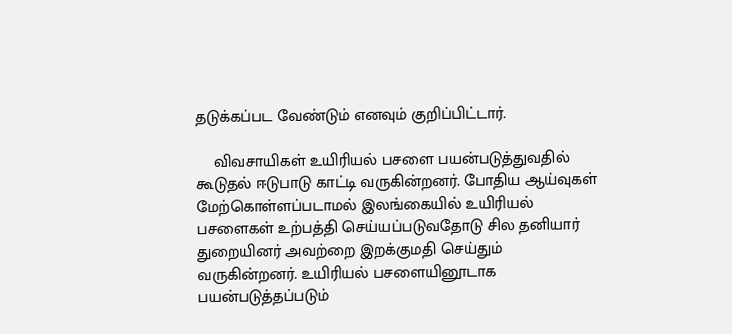தடுக்கப்பட வேண்டும் எனவும் குறிப்பிட்டார்.

    விவசாயிகள் உயிரியல் பசளை பயன்படுத்துவதில் கூடுதல் ஈடுபாடு காட்டி வருகின்றனர். போதிய ஆய்வுகள் மேற்கொள்ளப்படாமல் இலங்கையில் உயிரியல் பசளைகள் உற்பத்தி செய்யப்படுவதோடு சில தனியார் துறையினர் அவற்றை இறக்குமதி செய்தும் வருகின்றனர். உயிரியல் பசளையினூடாக பயன்படுத்தப்படும்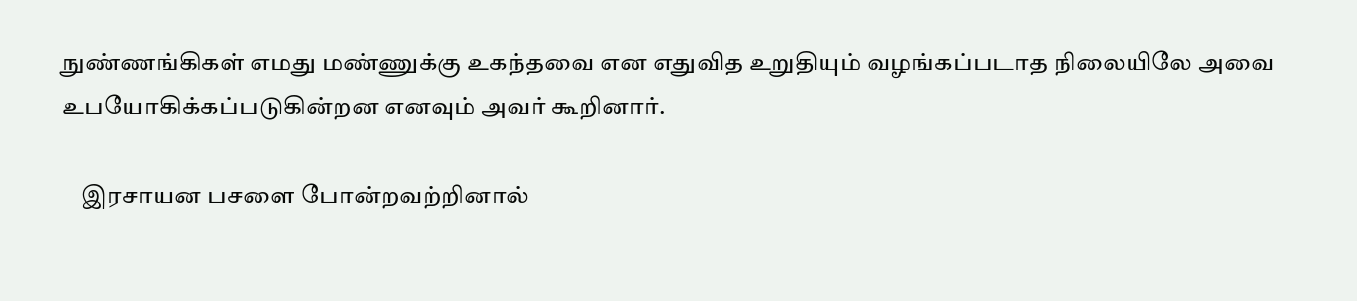நுண்ணங்கிகள் எமது மண்ணுக்கு உகந்தவை என எதுவித உறுதியும் வழங்கப்படாத நிலையிலே அவை உபயோகிக்கப்படுகின்றன எனவும் அவர் கூறினார்.

    இரசாயன பசளை போன்றவற்றினால்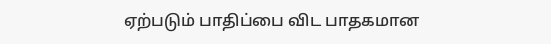ஏற்படும் பாதிப்பை விட பாதகமான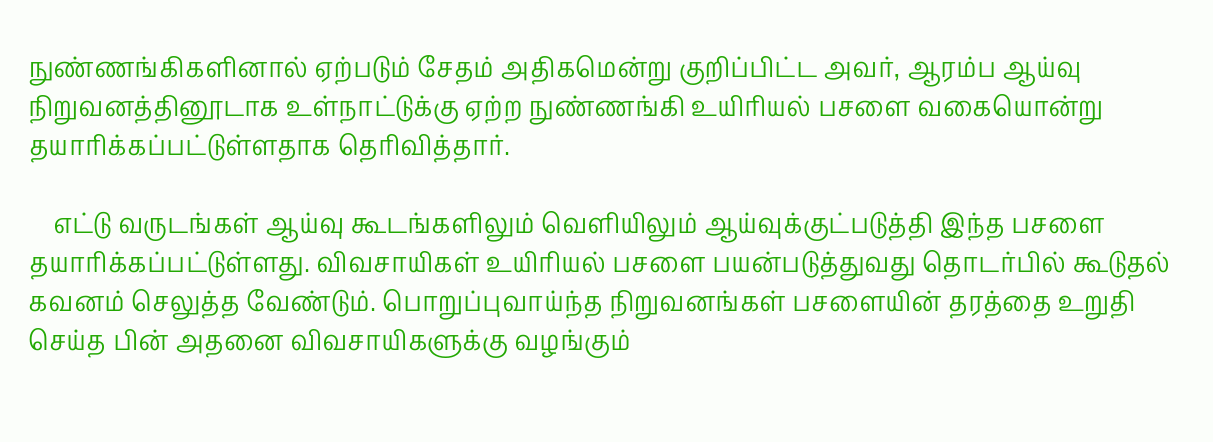நுண்ணங்கிகளினால் ஏற்படும் சேதம் அதிகமென்று குறிப்பிட்ட அவர், ஆரம்ப ஆய்வு நிறுவனத்தினூடாக உள்நாட்டுக்கு ஏற்ற நுண்ணங்கி உயிரியல் பசளை வகையொன்று தயாரிக்கப்பட்டுள்ளதாக தெரிவித்தார்.

    எட்டு வருடங்கள் ஆய்வு கூடங்களிலும் வெளியிலும் ஆய்வுக்குட்படுத்தி இந்த பசளை தயாரிக்கப்பட்டுள்ளது. விவசாயிகள் உயிரியல் பசளை பயன்படுத்துவது தொடர்பில் கூடுதல் கவனம் செலுத்த வேண்டும். பொறுப்புவாய்ந்த நிறுவனங்கள் பசளையின் தரத்தை உறுதி செய்த பின் அதனை விவசாயிகளுக்கு வழங்கும்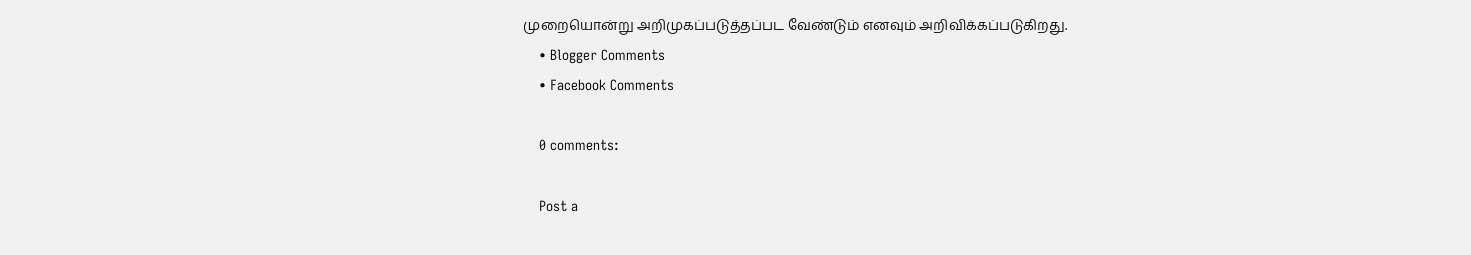முறையொன்று அறிமுகப்படுத்தப்பட வேண்டும் எனவும் அறிவிக்கப்படுகிறது.
    • Blogger Comments
    • Facebook Comments

    0 comments:

    Post a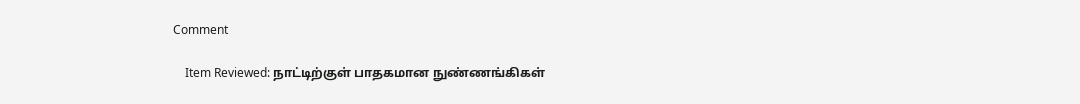Comment

    Item Reviewed: நாட்டிற்குள் பாதகமான நுண்ணங்கிகள்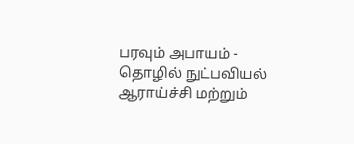பரவும் அபாயம் - தொழில் நுட்பவியல் ஆராய்ச்சி மற்றும்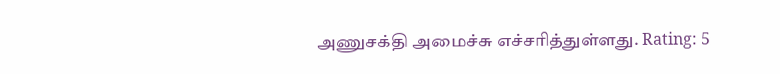அணுசக்தி அமைச்சு எச்சரித்துள்ளது. Rating: 5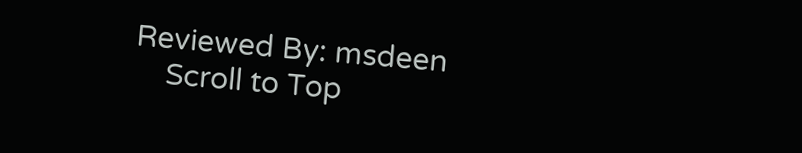Reviewed By: msdeen
    Scroll to Top